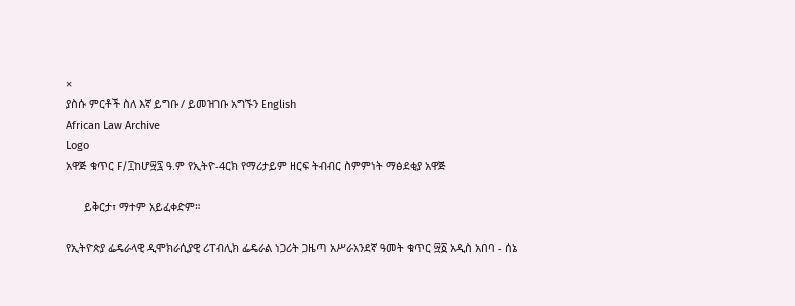×
ያስሱ ምርቶች ስለ እኛ ይግቡ / ይመዝገቡ አግኙን English
African Law Archive
Logo
አዋጅ ቁጥር F/፲ከሆ፵፯ ዓ.ም የኢትዮ-4ርክ የማሪታይም ዘርፍ ትብብር ስምምነት ማፅደቂያ አዋጅ

      ይቅርታ፣ ማተም አይፈቀድም።

የኢትዮጵያ ፌዴራላዊ ዲሞክራሲያዊ ሪፐብሊክ ፌዴራል ነጋሪት ጋዜጣ አሥራአንደኛ ዓመት ቁጥር ፵፩ አዲስ አበባ - ሰኔ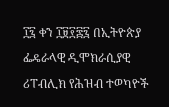፲፯ ቀን ፲፱፻፷፯ በኢትዮጵያ ፌዴራላዊ ዲሞክራሲያዊ ሪፐብሊክ የሕዝብ ተወካዮች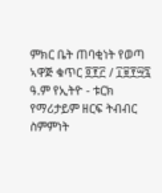ምክር ቤት ጠባቂነት የወጣ ኣዋጅ ቁጥር ፬፻፫ / ፲፱፻፵፯ ዓ.ም የኢትዮ - ቱርክ የማሪታይም ዘርፍ ትብብር ስምምነት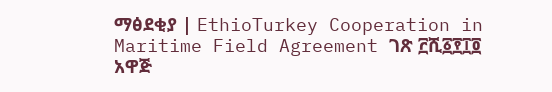ማፅደቂያ | EthioTurkey Cooperation in Maritime Field Agreement ገጽ ፫ሺ፩፻፲፬ አዋጅ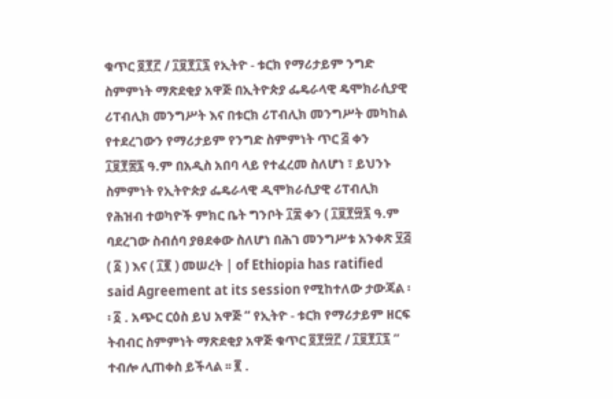ቁጥር ፬፻፫ / ፲፱፻፲፯ የኢትዮ - ቱርክ የማሪታይም ንግድ ስምምነት ማጽደቂያ አዋጅ በኢትዮጵያ ፌዴራላዊ ዴሞክራሲያዊ ሪፐብሊክ መንግሥት እና በቱርክ ሪፐብሊክ መንግሥት መካከል የተደረገውን የማሪታይም የንግድ ስምምነት ጥር ፭ ቀን ፲፱፻፷፯ ዓ.ም በአዲስ አበባ ላይ የተፈረመ ስለሆነ ፣ ይህንኑ ስምምነት የኢትዮጵያ ፌዴራላዊ ዲሞክራሲያዊ ሪፐብሊክ የሕዝብ ተወካዮች ምክር ቤት ግንቦት ፲፰ ቀን ( ፲፱፻፵፯ ዓ.ም ባደረገው ስብሰባ ያፀደቀው ስለሆነ በሕገ መንግሥቱ አንቀጽ ፶፭ ( ፩ ) እና ( ፲፪ ) መሠረት | of Ethiopia has ratified said Agreement at its session የሚከተለው ታውጃል ፡፡ ፩ . አጭር ርዕስ ይህ አዋጅ “ የኢትዮ - ቱርክ የማሪታይም ዘርፍ ትብብር ስምምነት ማጽደቂያ አዋጅ ቁጥር ፬፻፵፫ / ፲፱፻፲፯ ” ተብሎ ሊጠቀስ ይችላል ፡፡ ፪ .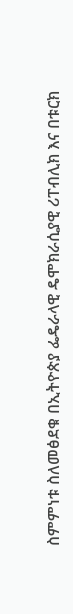ስምምነቱ ስለመፅደቁ በኢትዮጵያ ፌዴራላዊ ዴሞክራሲያዊ ሪፐብሊክ እና በቱርክ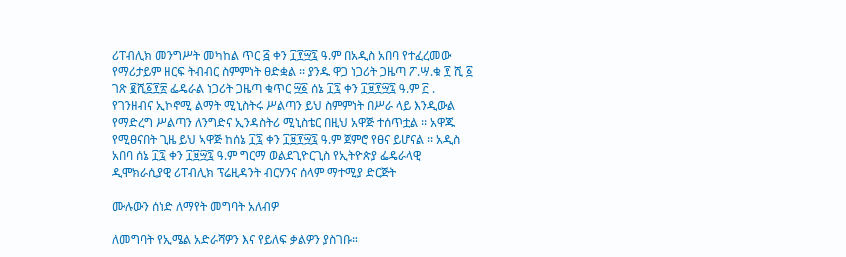ሪፐብሊክ መንግሥት መካከል ጥር ፭ ቀን ፲፻፵፯ ዓ.ም በአዲስ አበባ የተፈረመው የማሪታይም ዘርፍ ትብብር ስምምነት ፀድቋል ፡፡ ያንዱ ዋጋ ነጋሪት ጋዜጣ ፖ.ሣ.ቁ ፻ ሺ ፩ ገጽ ፪ሺ፩፻፳ ፌዴራል ነጋሪት ጋዜጣ ቁጥር ፵፩ ሰኔ ፲፯ ቀን ፲፱፻፵፯ ዓ.ም ፫ . የገንዘብና ኢኮኖሚ ልማት ሚኒስትሩ ሥልጣን ይህ ስምምነት በሥራ ላይ እንዲውል የማድረግ ሥልጣን ለንግድና ኢንዳስትሪ ሚኒስቴር በዚህ አዋጅ ተሰጥቷል ፡፡ አዋጁ የሚፀናበት ጊዜ ይህ ኣዋጅ ከሰኔ ፲፯ ቀን ፲፱፻፵፯ ዓ.ም ጀምሮ የፀና ይሆናል ፡፡ አዲስ አበባ ሰኔ ፲፯ ቀን ፲፱፵፯ ዓ.ም ግርማ ወልደጊዮርጊስ የኢትዮጵያ ፌዴራላዊ ዲሞክራሲያዊ ሪፐብሊክ ፕሬዚዳንት ብርሃንና ሰላም ማተሚያ ድርጅት

ሙሉውን ሰነድ ለማየት መግባት አለብዎ

ለመግባት የኢሜል አድራሻዎን እና የይለፍ ቃልዎን ያስገቡ።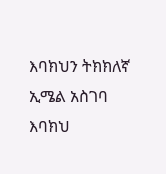እባክህን ትክክለኛ ኢሜል አስገባ
እባክህ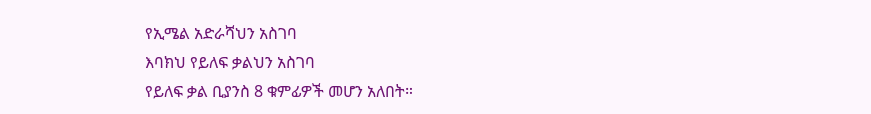የኢሜል አድራሻህን አስገባ
እባክህ የይለፍ ቃልህን አስገባ
የይለፍ ቃል ቢያንስ 8 ቁምፊዎች መሆን አለበት።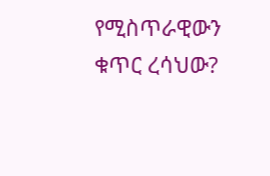የሚስጥራዊውን ቁጥር ረሳህው?